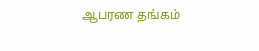ஆபரண தங்கம்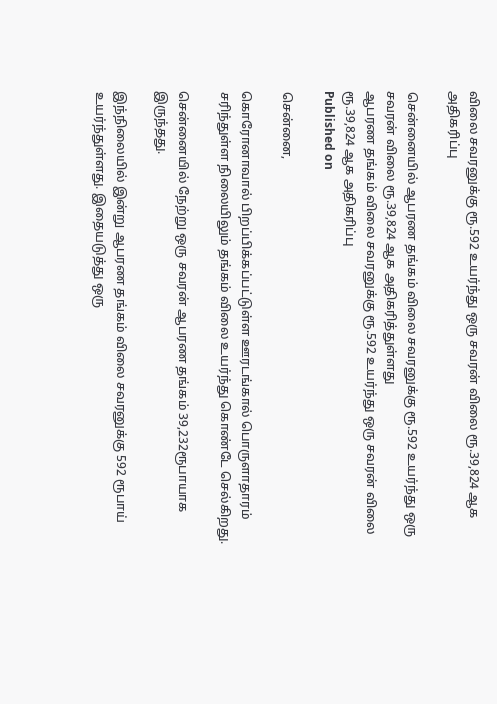விலை சவரனுக்கு ரூ.592 உயர்ந்து ஒரு சவரன் விலை ரூ.39,824 ஆக அதிகரிப்பு

சென்னையில் ஆபரண தங்கம் விலை சவரனுக்கு ரூ.592 உயர்ந்து ஒரு சவரன் விலை ரூ.39,824 ஆக அதிகரித்துள்ளது
ஆபரண தங்கம் விலை சவரனுக்கு ரூ.592 உயர்ந்து ஒரு சவரன் விலை ரூ.39,824 ஆக அதிகரிப்பு
Published on

சென்னை,

கொரோனாவால் பிறப்பிக்கப்பட்டுள்ள ஊரடங்கால் பொருளாதாரம் சரிந்துள்ள நிலையிலும் தங்கம் விலை உயர்ந்து கொண்டே செல்கிறது.

சென்னையில் நேற்று ஒரு சவரன் ஆபரண தங்கம் 39,232ரூபாயாக இருந்தது.

இந்நிலையில் இன்று ஆபரண தங்கம் விலை சவரனுக்கு 592 ரூபாய் உயர்ந்துள்ளது. இதையடுத்து ஒரு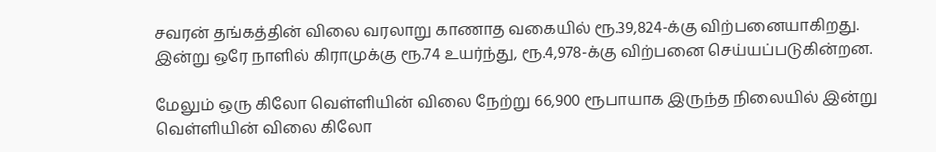சவரன் தங்கத்தின் விலை வரலாறு காணாத வகையில் ரூ.39,824-க்கு விற்பனையாகிறது. இன்று ஒரே நாளில் கிராமுக்கு ரூ.74 உயர்ந்து, ரூ.4,978-க்கு விற்பனை செய்யப்படுகின்றன.

மேலும் ஒரு கிலோ வெள்ளியின் விலை நேற்று 66,900 ரூபாயாக இருந்த நிலையில் இன்று வெள்ளியின் விலை கிலோ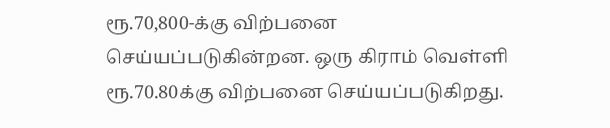ரூ.70,800-க்கு விற்பனை செய்யப்படுகின்றன. ஒரு கிராம் வெள்ளி ரூ.70.80க்கு விற்பனை செய்யப்படுகிறது.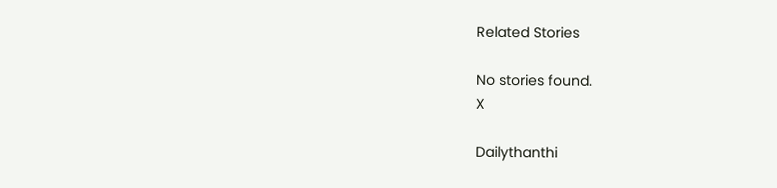Related Stories

No stories found.
X

Dailythanthi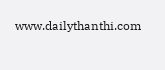www.dailythanthi.com